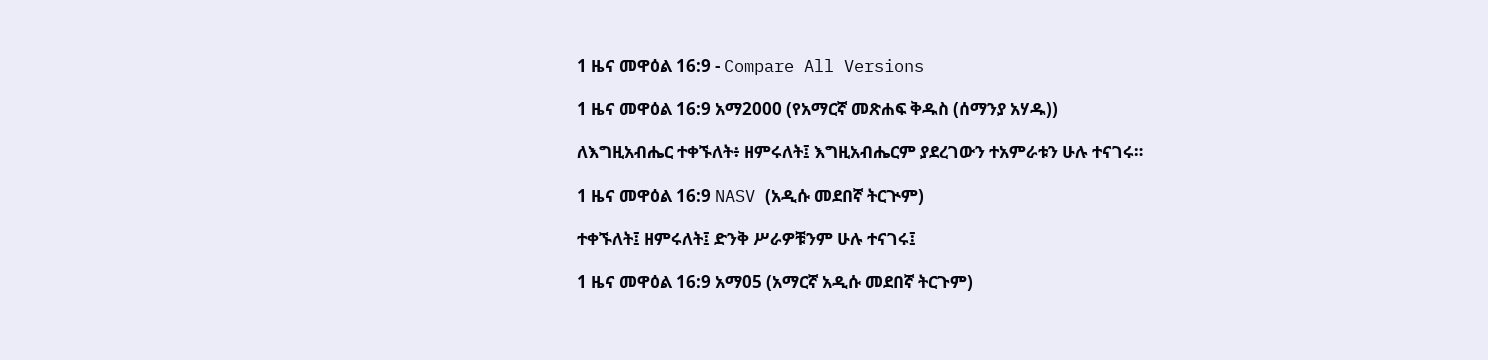1 ዜና መዋዕል 16:9 - Compare All Versions

1 ዜና መዋዕል 16:9 አማ2000 (የአማርኛ መጽሐፍ ቅዱስ (ሰማንያ አሃዱ))

ለእግዚአብሔር ተቀኙለት፥ ዘምሩለት፤ እግዚአብሔርም ያደረገውን ተአምራቱን ሁሉ ተናገሩ።

1 ዜና መዋዕል 16:9 NASV (አዲሱ መደበኛ ትርጒም)

ተቀኙለት፤ ዘምሩለት፤ ድንቅ ሥራዎቹንም ሁሉ ተናገሩ፤

1 ዜና መዋዕል 16:9 አማ05 (አማርኛ አዲሱ መደበኛ ትርጉም)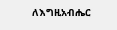ለእግዚአብሔር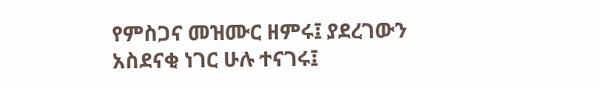የምስጋና መዝሙር ዘምሩ፤ ያደረገውን አስደናቂ ነገር ሁሉ ተናገሩ፤